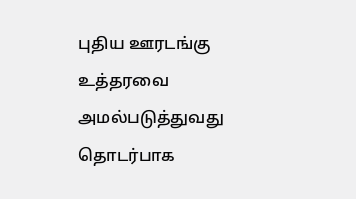புதிய ஊரடங்கு உத்தரவை அமல்படுத்துவது தொடர்பாக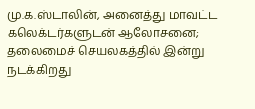மு.க.ஸ்டாலின், அனைத்து மாவட்ட கலெக்டர்களுடன் ஆலோசனை; தலைமைச் செயலகத்தில் இன்று நடக்கிறது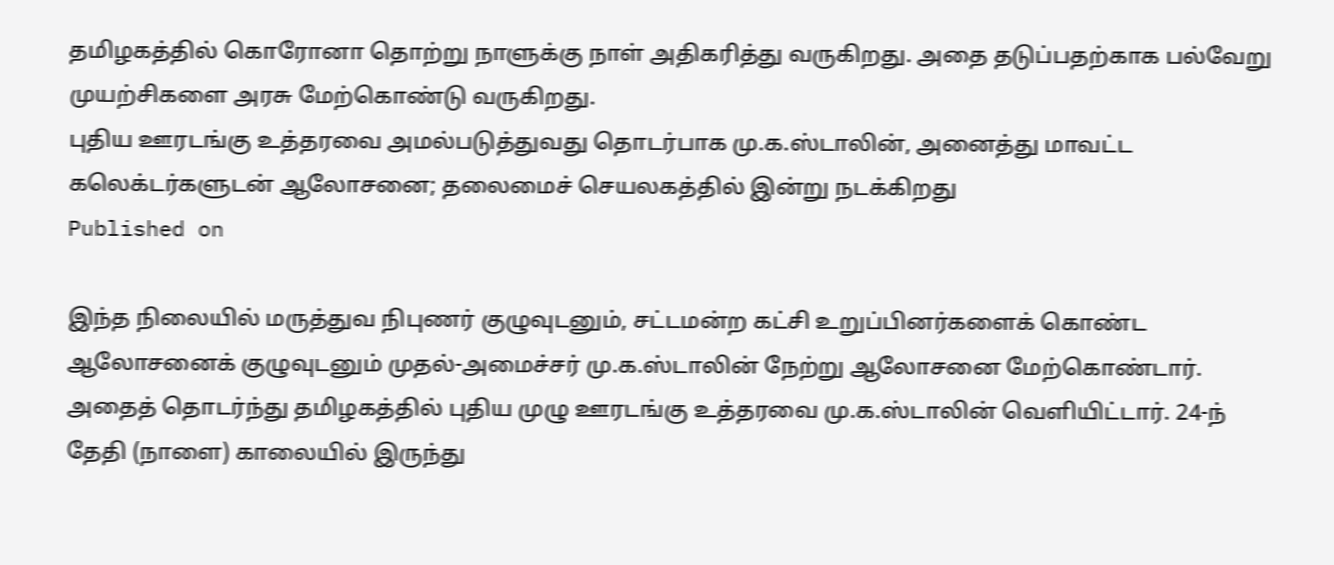தமிழகத்தில் கொரோனா தொற்று நாளுக்கு நாள் அதிகரித்து வருகிறது. அதை தடுப்பதற்காக பல்வேறு முயற்சிகளை அரசு மேற்கொண்டு வருகிறது.
புதிய ஊரடங்கு உத்தரவை அமல்படுத்துவது தொடர்பாக மு.க.ஸ்டாலின், அனைத்து மாவட்ட கலெக்டர்களுடன் ஆலோசனை; தலைமைச் செயலகத்தில் இன்று நடக்கிறது
Published on

இந்த நிலையில் மருத்துவ நிபுணர் குழுவுடனும், சட்டமன்ற கட்சி உறுப்பினர்களைக் கொண்ட ஆலோசனைக் குழுவுடனும் முதல்-அமைச்சர் மு.க.ஸ்டாலின் நேற்று ஆலோசனை மேற்கொண்டார். அதைத் தொடர்ந்து தமிழகத்தில் புதிய முழு ஊரடங்கு உத்தரவை மு.க.ஸ்டாலின் வெளியிட்டார். 24-ந் தேதி (நாளை) காலையில் இருந்து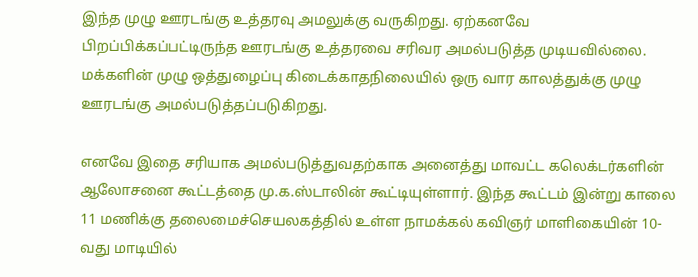இந்த முழு ஊரடங்கு உத்தரவு அமலுக்கு வருகிறது. ஏற்கனவே பிறப்பிக்கப்பட்டிருந்த ஊரடங்கு உத்தரவை சரிவர அமல்படுத்த முடியவில்லை. மக்களின் முழு ஒத்துழைப்பு கிடைக்காதநிலையில் ஒரு வார காலத்துக்கு முழு ஊரடங்கு அமல்படுத்தப்படுகிறது.

எனவே இதை சரியாக அமல்படுத்துவதற்காக அனைத்து மாவட்ட கலெக்டர்களின் ஆலோசனை கூட்டத்தை மு.க.ஸ்டாலின் கூட்டியுள்ளார். இந்த கூட்டம் இன்று காலை 11 மணிக்கு தலைமைச்செயலகத்தில் உள்ள நாமக்கல் கவிஞர் மாளிகையின் 10-வது மாடியில்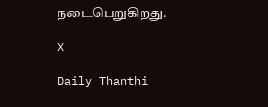நடைபெறுகிறது.

X

Daily Thanthi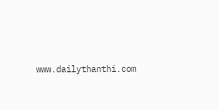www.dailythanthi.com